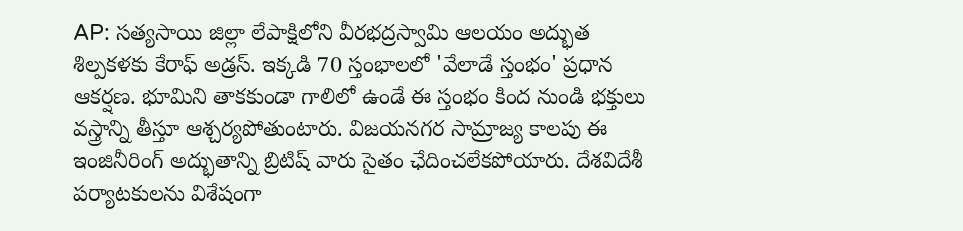AP: సత్యసాయి జిల్లా లేపాక్షిలోని వీరభద్రస్వామి ఆలయం అద్భుత శిల్పకళకు కేరాఫ్ అడ్రస్. ఇక్కడి 70 స్తంభాలలో 'వేలాడే స్తంభం' ప్రధాన ఆకర్షణ. భూమిని తాకకుండా గాలిలో ఉండే ఈ స్తంభం కింద నుండి భక్తులు వస్త్రాన్ని తీస్తూ ఆశ్చర్యపోతుంటారు. విజయనగర సామ్రాజ్య కాలపు ఈ ఇంజినీరింగ్ అద్భుతాన్ని బ్రిటిష్ వారు సైతం ఛేదించలేకపోయారు. దేశవిదేశీ పర్యాటకులను విశేషంగా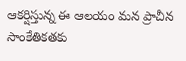ఆకర్షిస్తున్న ఈ ఆలయం మన ప్రాచీన సాంకేతికతకు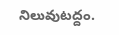నిలువుటద్దం.